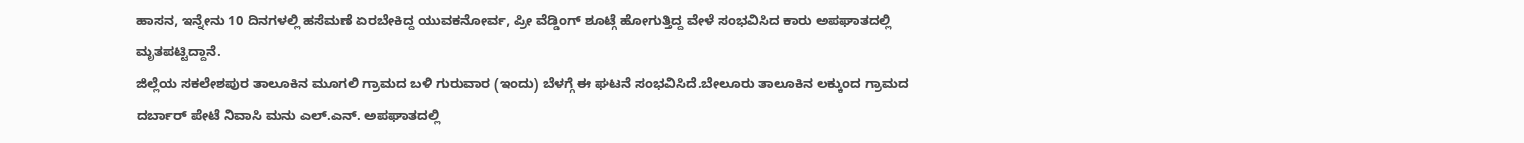ಹಾಸನ, ಇನ್ನೇನು 10 ದಿನಗಳಲ್ಲಿ ಹಸೆಮಣೆ ಏರಬೇಕಿದ್ದ ಯುವಕನೋರ್ವ, ಪ್ರೀ ವೆಡ್ಡಿಂಗ್ ಶೂಟ್ಗೆ ಹೋಗುತ್ತಿದ್ದ ವೇಳೆ ಸಂಭವಿಸಿದ ಕಾರು ಅಪಘಾತದಲ್ಲಿ ಮೃತಪಟ್ಟಿದ್ದಾನೆ.
ಜಿಲ್ಲೆಯ ಸಕಲೇಶಪುರ ತಾಲೂಕಿನ ಮೂಗಲಿ ಗ್ರಾಮದ ಬಳಿ ಗುರುವಾರ (ಇಂದು) ಬೆಳಗ್ಗೆ ಈ ಘಟನೆ ಸಂಭವಿಸಿದೆ.ಬೇಲೂರು ತಾಲೂಕಿನ ಲಕ್ಕುಂದ ಗ್ರಾಮದ ದರ್ಬಾರ್ ಪೇಟೆ ನಿವಾಸಿ ಮನು ಎಲ್.ಎನ್. ಅಪಘಾತದಲ್ಲಿ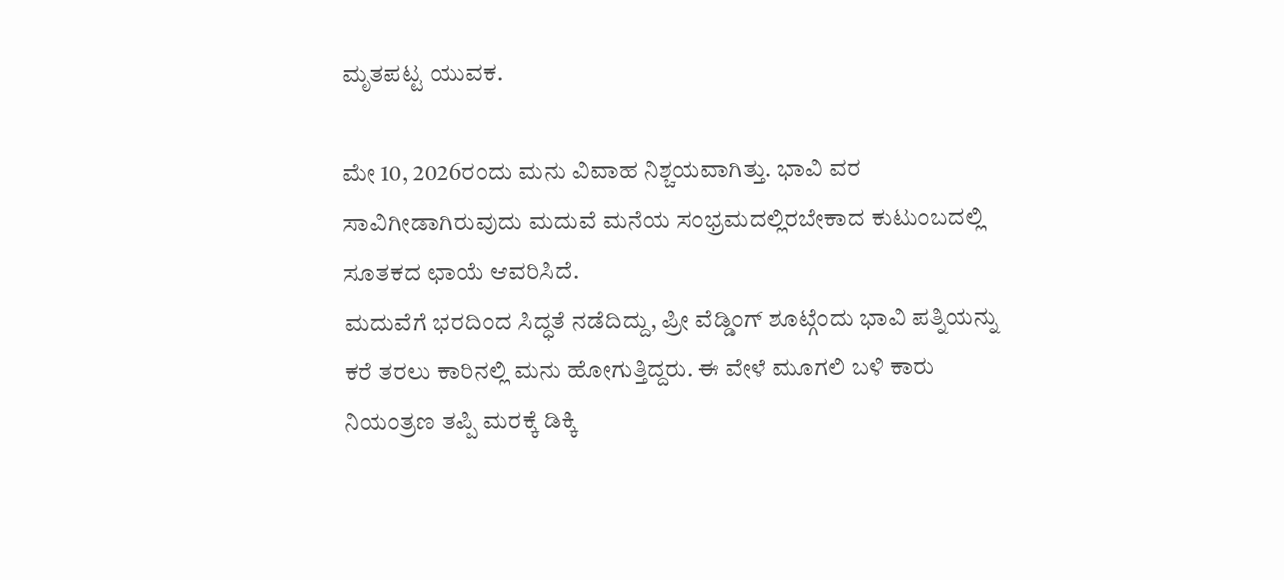ಮೃತಪಟ್ಟ ಯುವಕ.

ಮೇ 10, 2026ರಂದು ಮನು ವಿವಾಹ ನಿಶ್ಚಯವಾಗಿತ್ತು. ಭಾವಿ ವರ ಸಾವಿಗೀಡಾಗಿರುವುದು ಮದುವೆ ಮನೆಯ ಸಂಭ್ರಮದಲ್ಲಿರಬೇಕಾದ ಕುಟುಂಬದಲ್ಲಿ ಸೂತಕದ ಛಾಯೆ ಆವರಿಸಿದೆ.
ಮದುವೆಗೆ ಭರದಿಂದ ಸಿದ್ಧತೆ ನಡೆದಿದ್ದು, ಪ್ರೀ ವೆಡ್ಡಿಂಗ್ ಶೂಟ್ಗೆಂದು ಭಾವಿ ಪತ್ನಿಯನ್ನು ಕರೆ ತರಲು ಕಾರಿನಲ್ಲಿ ಮನು ಹೋಗುತ್ತಿದ್ದರು. ಈ ವೇಳೆ ಮೂಗಲಿ ಬಳಿ ಕಾರು ನಿಯಂತ್ರಣ ತಪ್ಪಿ ಮರಕ್ಕೆ ಡಿಕ್ಕಿ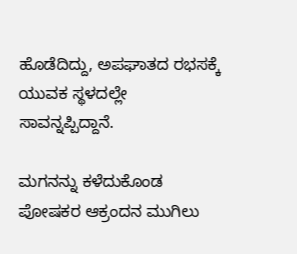ಹೊಡೆದಿದ್ದು, ಅಪಘಾತದ ರಭಸಕ್ಕೆ ಯುವಕ ಸ್ಥಳದಲ್ಲೇ ಸಾವನ್ನಪ್ಪಿದ್ದಾನೆ.

ಮಗನನ್ನು ಕಳೆದುಕೊಂಡ ಪೋಷಕರ ಆಕ್ರಂದನ ಮುಗಿಲು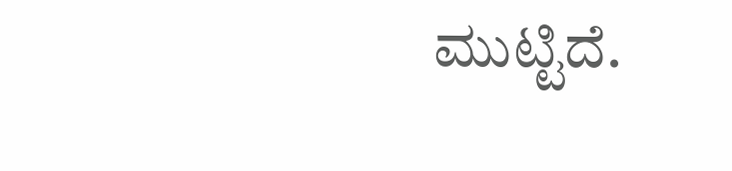ಮುಟ್ಟಿದೆ.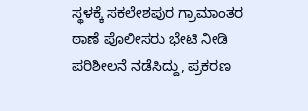ಸ್ಥಳಕ್ಕೆ ಸಕಲೇಶಪುರ ಗ್ರಾಮಾಂತರ ಠಾಣೆ ಪೊಲೀಸರು ಭೇಟಿ ನೀಡಿ ಪರಿಶೀಲನೆ ನಡೆಸಿದ್ದು, ಪ್ರಕರಣ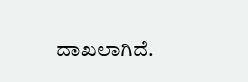ದಾಖಲಾಗಿದೆ.